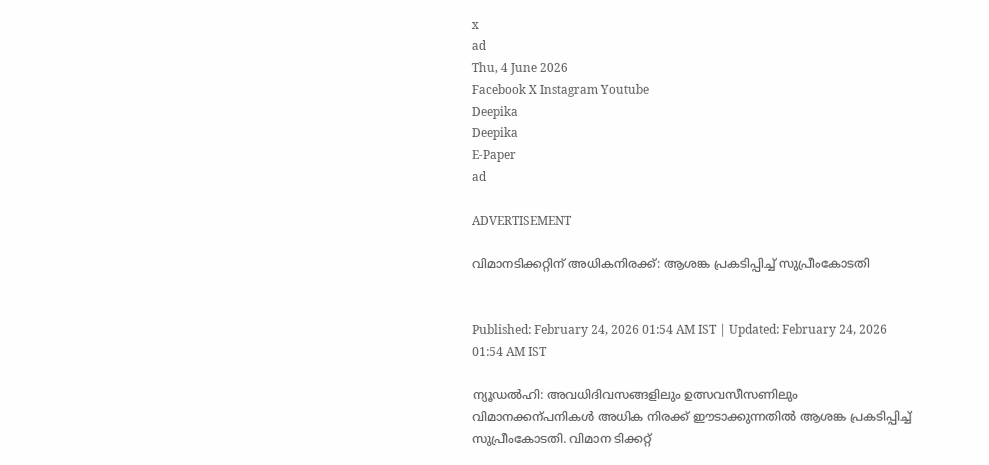x
ad
Thu, 4 June 2026
Facebook X Instagram Youtube
Deepika
Deepika
E-Paper
ad

ADVERTISEMENT

വിമാനടിക്കറ്റിന് അധികനിരക്ക്: ആശങ്ക പ്രകടിപ്പിച്ച് സുപ്രീംകോടതി


Published: February 24, 2026 01:54 AM IST | Updated: February 24, 2026 01:54 AM IST

ന്യൂഡൽഹി: അവധിദിവസങ്ങളിലും ഉത്സവസീസണിലും വിമാനക്കന്പനികൾ അധിക നിരക്ക് ഈടാക്കുന്നതിൽ ആശങ്ക പ്രകടിപ്പിച്ച് സുപ്രീംകോടതി. വിമാന ടിക്കറ്റ്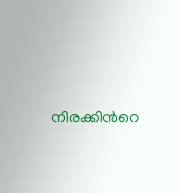നിരക്കിന്‍റെ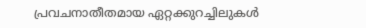പ്രവചനാതീതമായ ഏറ്റക്കുറച്ചിലുകൾ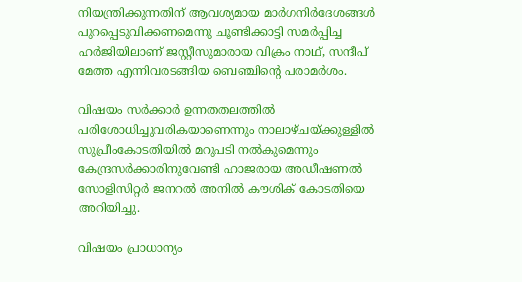നിയന്ത്രിക്കുന്നതിന് ആവശ്യമായ മാർഗനിർദേശങ്ങൾ പുറപ്പെടുവിക്കണമെന്നു ചൂണ്ടിക്കാട്ടി സമർപ്പിച്ച ഹർജിയിലാണ് ജസ്റ്റീസുമാരായ വിക്രം നാഥ്, സന്ദീപ് മേത്ത എന്നിവരടങ്ങിയ ബെഞ്ചിന്‍റെ പരാമർശം.

വിഷയം സർക്കാർ ഉന്നതതലത്തിൽ പരിശോധിച്ചുവരികയാണെന്നും നാലാഴ്ചയ്ക്കുള്ളിൽ സുപ്രീംകോടതിയിൽ മറുപടി നൽകുമെന്നും കേന്ദ്രസർക്കാരിനുവേണ്ടി ഹാജരായ അഡീഷണൽ സോളിസിറ്റർ ജനറൽ അനിൽ കൗശിക് കോടതിയെ അറിയിച്ചു.

വിഷയം പ്രാധാന്യം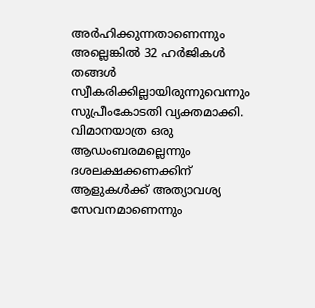അർഹിക്കുന്നതാണെന്നും അല്ലെങ്കിൽ 32 ഹർജികൾ തങ്ങൾ സ്വീകരിക്കില്ലായിരുന്നുവെന്നും സുപ്രീംകോടതി വ്യക്തമാക്കി. വിമാനയാത്ര ഒരു ആഡംബരമല്ലെന്നും ദശലക്ഷക്കണക്കിന് ആളുകൾക്ക് അത്യാവശ്യ സേവനമാണെന്നും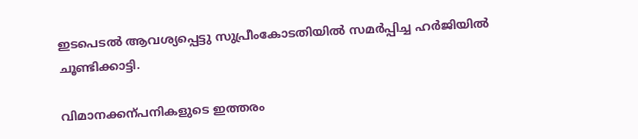ഇടപെടൽ ആവശ്യപ്പെട്ടു സുപ്രീംകോടതിയിൽ സമർപ്പിച്ച ഹർജിയിൽ ചൂണ്ടിക്കാട്ടി.

വിമാനക്കന്പനികളുടെ ഇത്തരം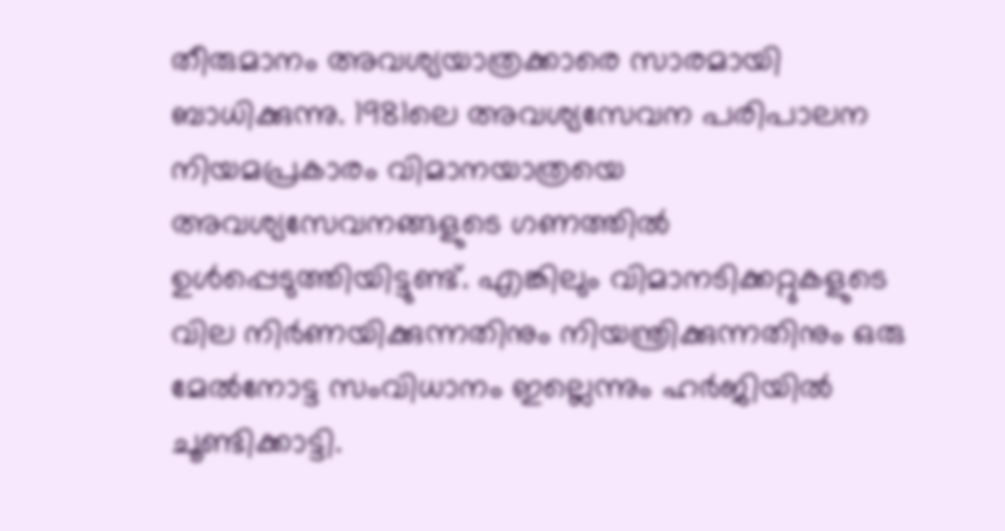തീരുമാനം അവശ്യയാത്രക്കാരെ സാരമായി ബാധിക്കുന്നു. 1981ലെ അവശ്യസേവന പരിപാലന നിയമപ്രകാരം വിമാനയാത്രയെ അവശ്യസേവനങ്ങളുടെ ഗണത്തിൽ ഉൾപ്പെടുത്തിയിട്ടുണ്ട്. എങ്കിലും വിമാനടിക്കറ്റുകളുടെ വില നിർണയിക്കുന്നതിനും നിയന്ത്രിക്കുന്നതിനും ഒരു മേൽനോട്ട സംവിധാനം ഇല്ലെന്നും ഹർജിയിൽ ചൂണ്ടിക്കാട്ടി.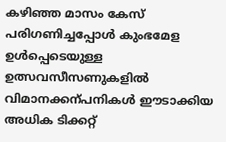കഴിഞ്ഞ മാസം കേസ് പരിഗണിച്ചപ്പോൾ കുംഭമേള ഉൾപ്പെടെയുള്ള ഉത്സവസീസണുകളിൽ വിമാനക്കന്പനികൾ ഈടാക്കിയ അധിക ടിക്കറ്റ്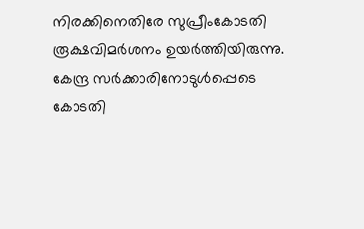നിരക്കിനെതിരേ സുപ്രീംകോടതി രൂക്ഷവിമർശനം ഉയർത്തിയിരുന്നു. കേന്ദ്ര സർക്കാരിനോടുൾപ്പെടെ കോടതി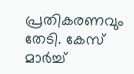പ്രതികരണവും തേടി. കേസ് മാർച്ച്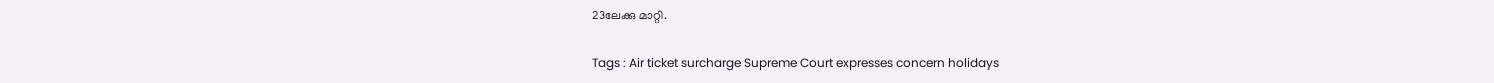23ലേക്കു മാറ്റി.

Tags : Air ticket surcharge Supreme Court expresses concern holidays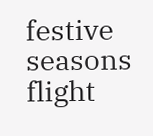festive seasons flight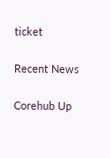ticket

Recent News

Corehub Up